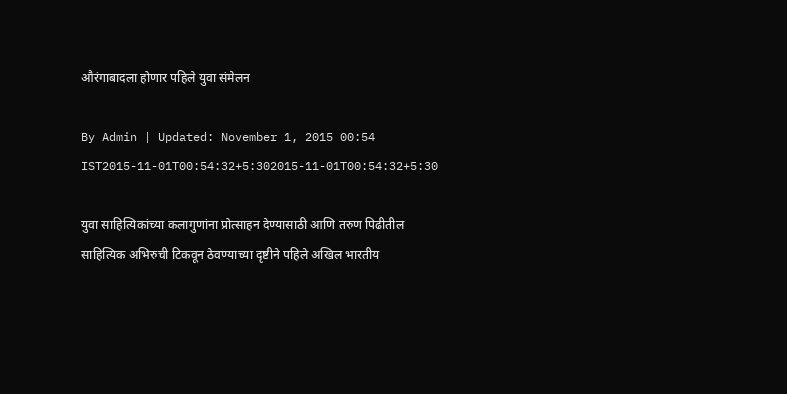औरंगाबादला होणार पहिले युवा संमेलन

By Admin | Updated: November 1, 2015 00:54 IST2015-11-01T00:54:32+5:302015-11-01T00:54:32+5:30

युवा साहित्यिकांच्या कलागुणांना प्रोत्साहन देण्यासाठी आणि तरुण पिढीतील साहित्यिक अभिरुची टिकवून ठेवण्याच्या दृष्टीने पहिले अखिल भारतीय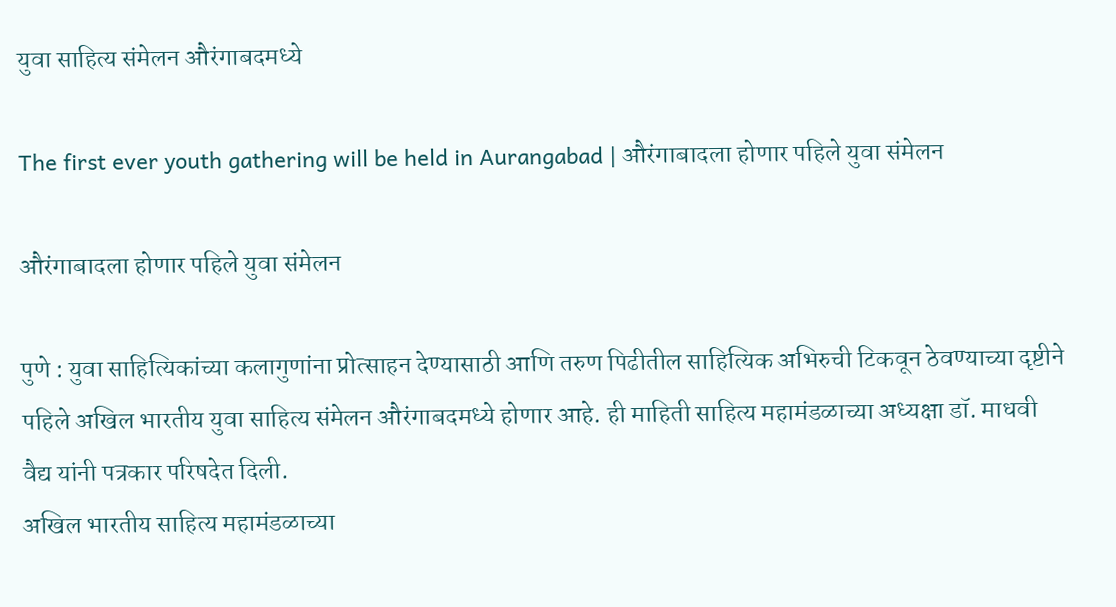युवा साहित्य संमेलन औरंगाबदमध्ये

The first ever youth gathering will be held in Aurangabad | औरंगाबादला होणार पहिले युवा संमेलन

औरंगाबादला होणार पहिले युवा संमेलन

पुणे : युवा साहित्यिकांच्या कलागुणांना प्रोत्साहन देण्यासाठी आणि तरुण पिढीतील साहित्यिक अभिरुची टिकवून ठेवण्याच्या दृष्टीने पहिले अखिल भारतीय युवा साहित्य संमेलन औरंगाबदमध्ये होणार आहे. ही माहिती साहित्य महामंडळाच्या अध्यक्षा डॉ. माधवी वैद्य यांनी पत्रकार परिषदेत दिली.
अखिल भारतीय साहित्य महामंडळाच्या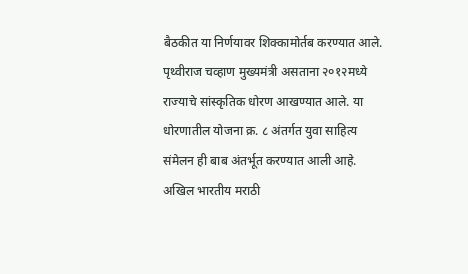बैठकीत या निर्णयावर शिक्कामोर्तब करण्यात आले.
पृथ्वीराज चव्हाण मुख्यमंत्री असताना २०१२मध्ये राज्याचे सांस्कृतिक धोरण आखण्यात आले. या धोरणातील योजना क्र. ८ अंतर्गत युवा साहित्य संमेलन ही बाब अंतर्भूत करण्यात आली आहे.
अखिल भारतीय मराठी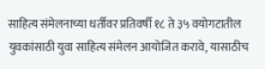साहित्य संमेलनाच्या धर्तीवर प्रतिवर्षी १८ ते ३५ वयोगटातील युवकांसाठी युवा साहित्य संमेलन आयोजित करावे, यासाठीच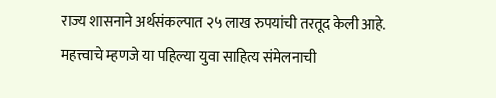राज्य शासनाने अर्थसंकल्पात २५ लाख रुपयांची तरतूद केली आहे.
महत्त्वाचे म्हणजे या पहिल्या युवा साहित्य संमेलनाची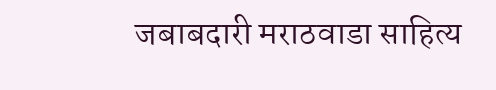जबाबदारी मराठवाडा साहित्य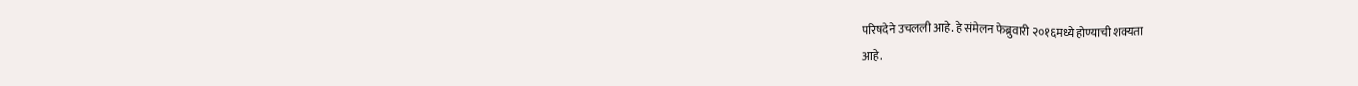परिषदेने उचलली आहे. हे संमेलन फेब्रुवारी २०१६मध्ये होण्याची शक्यता
आहे.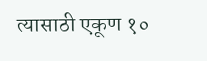त्यासाठी एकूण १०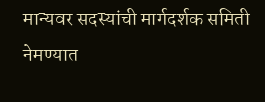मान्यवर सदस्यांची मार्गदर्शक समिती नेमण्यात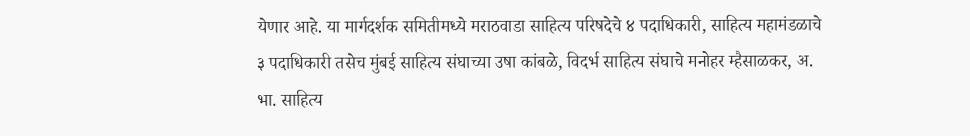येणार आहे. या मार्गदर्शक समितीमध्ये मराठवाडा साहित्य परिषदेचे ४ पदाधिकारी, साहित्य महामंडळाचे ३ पदाधिकारी तसेच मुंबई साहित्य संघाच्या उषा कांबळे, विदर्भ साहित्य संघाचे मनोहर म्हैसाळकर, अ. भा. साहित्य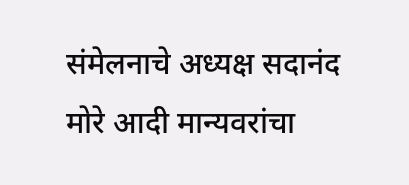संमेलनाचे अध्यक्ष सदानंद मोरे आदी मान्यवरांचा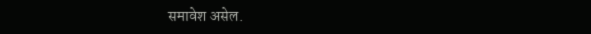समावेश असेल.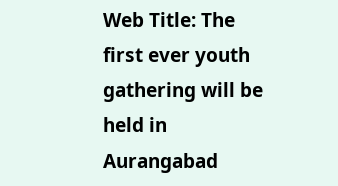Web Title: The first ever youth gathering will be held in Aurangabad